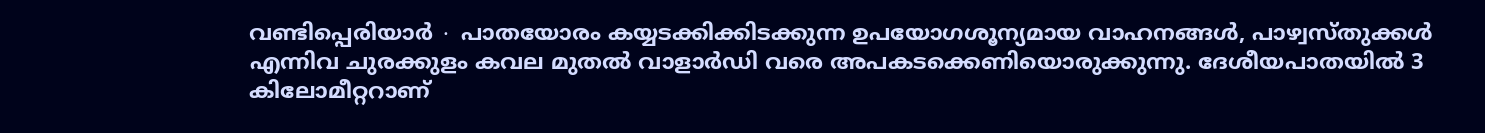വണ്ടിപ്പെരിയാർ ∙ പാതയോരം കയ്യടക്കിക്കിടക്കുന്ന ഉപയോഗശൂന്യമായ വാഹനങ്ങൾ, പാഴ്വസ്തുക്കൾ എന്നിവ ചുരക്കുളം കവല മുതൽ വാളാർഡി വരെ അപകടക്കെണിയൊരുക്കുന്നു. ദേശീയപാതയിൽ 3 കിലോമീറ്ററാണ്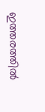ഇത്തരത്തിൽ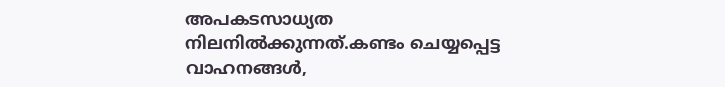അപകടസാധ്യത നിലനിൽക്കുന്നത്.കണ്ടം ചെയ്യപ്പെട്ട
വാഹനങ്ങൾ,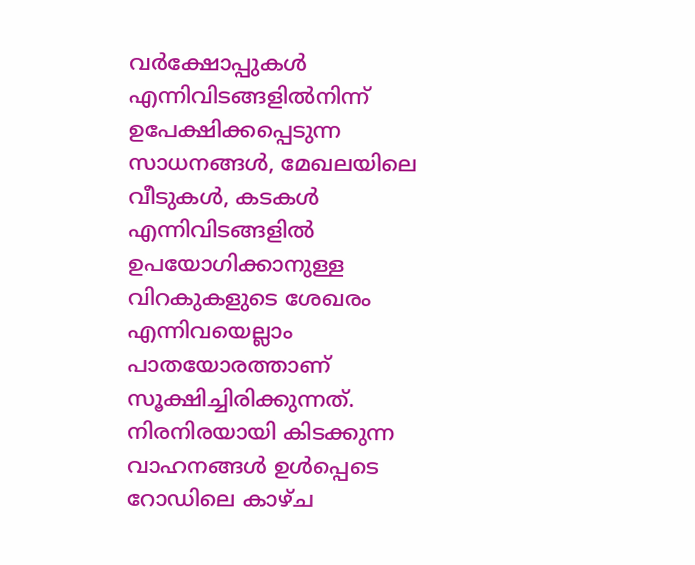വർക്ഷോപ്പുകൾ എന്നിവിടങ്ങളിൽനിന്ന് ഉപേക്ഷിക്കപ്പെടുന്ന സാധനങ്ങൾ, മേഖലയിലെ വീടുകൾ, കടകൾ എന്നിവിടങ്ങളിൽ ഉപയോഗിക്കാനുള്ള വിറകുകളുടെ ശേഖരം എന്നിവയെല്ലാം പാതയോരത്താണ് സൂക്ഷിച്ചിരിക്കുന്നത്.
നിരനിരയായി കിടക്കുന്ന വാഹനങ്ങൾ ഉൾപ്പെടെ റോഡിലെ കാഴ്ച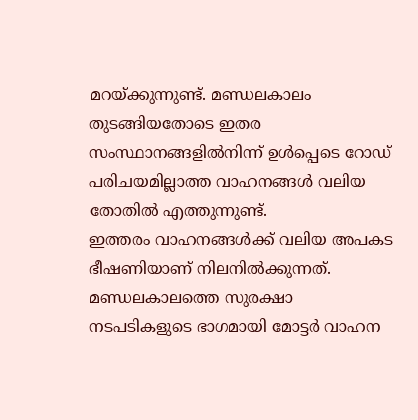മറയ്ക്കുന്നുണ്ട്. മണ്ഡലകാലം തുടങ്ങിയതോടെ ഇതര സംസ്ഥാനങ്ങളിൽനിന്ന് ഉൾപ്പെടെ റോഡ് പരിചയമില്ലാത്ത വാഹനങ്ങൾ വലിയ തോതിൽ എത്തുന്നുണ്ട്.
ഇത്തരം വാഹനങ്ങൾക്ക് വലിയ അപകട ഭീഷണിയാണ് നിലനിൽക്കുന്നത്.
മണ്ഡലകാലത്തെ സുരക്ഷാ നടപടികളുടെ ഭാഗമായി മോട്ടർ വാഹന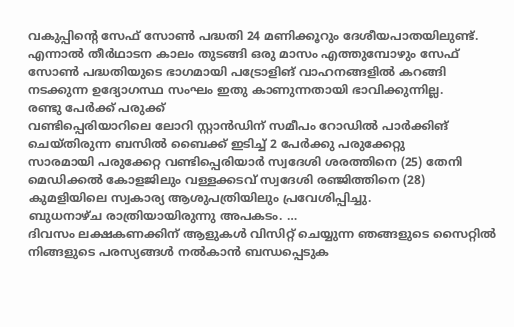വകുപ്പിന്റെ സേഫ് സോൺ പദ്ധതി 24 മണിക്കൂറും ദേശീയപാതയിലുണ്ട്. എന്നാൽ തീർഥാടന കാലം തുടങ്ങി ഒരു മാസം എത്തുമ്പോഴും സേഫ് സോൺ പദ്ധതിയുടെ ഭാഗമായി പട്രോളിങ് വാഹനങ്ങളിൽ കറങ്ങി നടക്കുന്ന ഉദ്യോഗസ്ഥ സംഘം ഇതു കാണുന്നതായി ഭാവിക്കുന്നില്ല.
രണ്ടു പേർക്ക് പരുക്ക്
വണ്ടിപ്പെരിയാറിലെ ലോറി സ്റ്റാൻഡിന് സമീപം റോഡിൽ പാർക്കിങ് ചെയ്തിരുന്ന ബസിൽ ബൈക്ക് ഇടിച്ച് 2 പേർക്കു പരുക്കേറ്റു
സാരമായി പരുക്കേറ്റ വണ്ടിപ്പെരിയാർ സ്വദേശി ശരത്തിനെ (25) തേനി മെഡിക്കൽ കോളജിലും വള്ളക്കടവ് സ്വദേശി രഞ്ജിത്തിനെ (28) കുമളിയിലെ സ്വകാര്യ ആശുപത്രിയിലും പ്രവേശിപ്പിച്ചു.
ബുധനാഴ്ച രാത്രിയായിരുന്നു അപകടം. …
ദിവസം ലക്ഷകണക്കിന് ആളുകൾ വിസിറ്റ് ചെയ്യുന്ന ഞങ്ങളുടെ സൈറ്റിൽ നിങ്ങളുടെ പരസ്യങ്ങൾ നൽകാൻ ബന്ധപ്പെടുക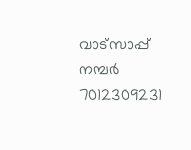വാട്സാപ്പ് നമ്പർ 7012309231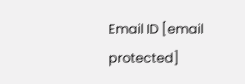Email ID [email protected]